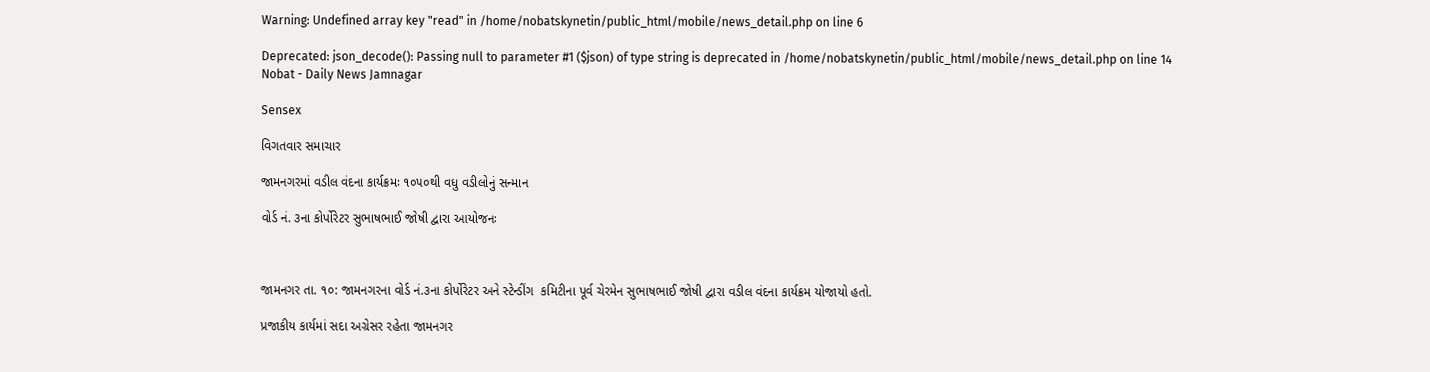Warning: Undefined array key "read" in /home/nobatskynetin/public_html/mobile/news_detail.php on line 6

Deprecated: json_decode(): Passing null to parameter #1 ($json) of type string is deprecated in /home/nobatskynetin/public_html/mobile/news_detail.php on line 14
Nobat - Daily News Jamnagar

Sensex

વિગતવાર સમાચાર

જામનગરમાં વડીલ વંદના કાર્યક્રમઃ ૧૦૫૦થી વધુ વડીલોનું સન્માન

વોર્ડ નં. ૩ના કોર્પોરેટર સુભાષભાઈ જોષી દ્વારા આયોજનઃ



જામનગર તા. ૧૦: જામનગરના વોર્ડ નં.૩ના કોર્પોરેટર અને સ્ટેન્ડીંગ  કમિટીના પૂર્વ ચેરમેન સુભાષભાઈ જોષી દ્વારા વડીલ વંદના કાર્યક્રમ યોજાયો હતો.

પ્રજાકીય કાર્યમાં સદા અગ્રેસર રહેતા જામનગર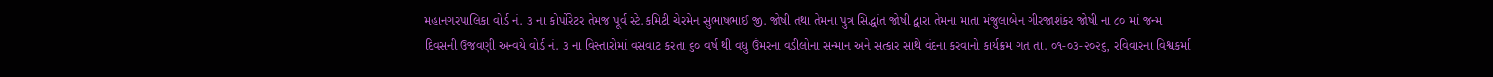મહાનગરપાલિકા વોર્ડ નં. ૩ ના કોર્પોરેટર તેમજ પૂર્વ સ્ટે.કમિટી ચેરમેન સુભાષભાઈ જી. જોષી તથા તેમના પુત્ર સિદ્ધાંત જોષી દ્વારા તેમના માતા મંજુલાબેન ગીરજાશંકર જોષી ના ૮૦ માં જન્મ દિવસની ઉજવણી અન્વયે વોર્ડ નં. ૩ ના વિસ્તારોમાં વસવાટ કરતા ૬૦ વર્ષ થી વધુ ઉંમરના વડીલોના સન્માન અને સત્કાર સાથે વંદના કરવાનો કાર્યક્રમ ગત તા. ૦૧-૦૩-૨૦૨૬, રવિવારના વિશ્વકર્મા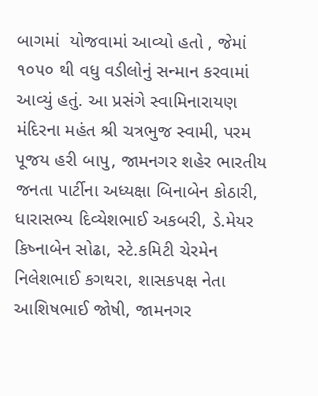બાગમાં  યોજવામાં આવ્યો હતો , જેમાં ૧૦૫૦ થી વધુ વડીલોનું સન્માન કરવામાં આવ્યું હતું. આ પ્રસંગે સ્વામિનારાયણ મંદિરના મહંત શ્રી ચત્રભુજ સ્વામી, પરમ પૂજય હરી બાપુ, જામનગર શહેર ભારતીય જનતા પાર્ટીના અધ્યક્ષા બિનાબેન કોઠારી, ધારાસભ્ય દિવ્યેશભાઈ અકબરી, ડે.મેયર કિષ્નાબેન સોઢા, સ્ટે.કમિટી ચેરમેન નિલેશભાઈ કગથરા, શાસકપક્ષ નેતા આશિષભાઈ જોષી, જામનગર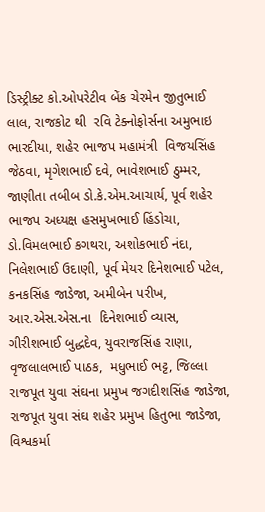ડિસ્ટ્રીક્ટ કો.ઓપરેટીવ બેંક ચેરમેન જીતુભાઈ લાલ, રાજકોટ થી  રવિ ટેક્નોફોર્સના અમુભાઇ ભારદીયા, શહેર ભાજપ મહામંત્રી  વિજયસિંહ જેઠવા, મૃગેશભાઈ દવે, ભાવેશભાઈ ઠુમ્મર, જાણીતા તબીબ ડો.કે.એમ.આચાર્ય, પૂર્વ શહેર ભાજપ અધ્યક્ષ હસમુખભાઈ હિંડોચા, ડો.વિમલભાઈ કગથરા, અશોકભાઈ નંદા, નિલેશભાઈ ઉદાણી, પૂર્વ મેયર દિનેશભાઈ પટેલ, કનકસિંહ જાડેજા, અમીબેન પરીખ, આર.એસ.એસ.ના  દિનેશભાઈ વ્યાસ,  ગીરીશભાઈ બુદ્ધદેવ, યુવરાજસિંહ રાણા, વૃજલાલભાઈ પાઠક,  મધુભાઈ ભટ્ટ, જિલ્લા રાજપૂત યુવા સંઘના પ્રમુખ જગદીશસિંહ જાડેજા, રાજપૂત યુવા સંઘ શહેર પ્રમુખ હિતુભા જાડેજા, વિશ્વકર્મા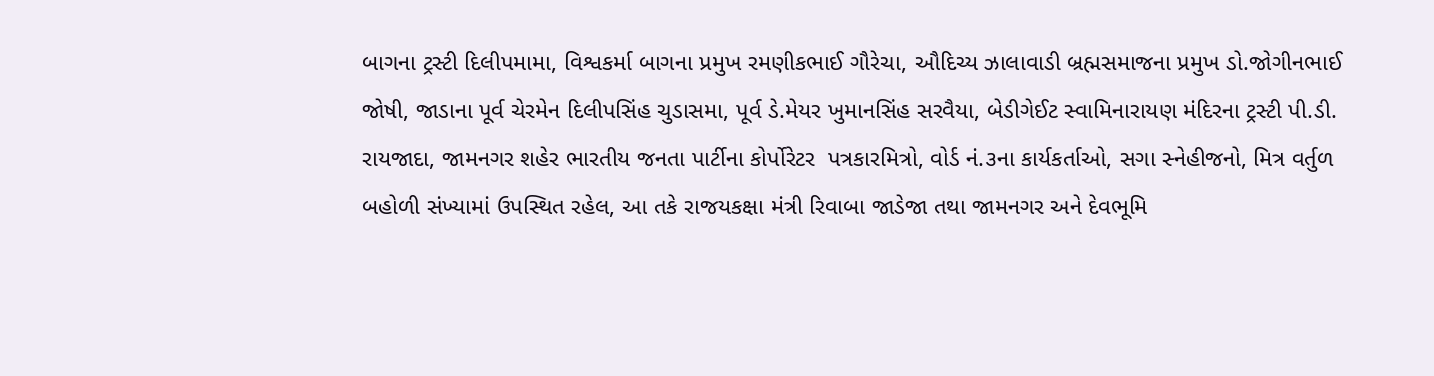બાગના ટ્રસ્ટી દિલીપમામા, વિશ્વકર્મા બાગના પ્રમુખ રમણીકભાઈ ગૌરેચા, ઔદિચ્ય ઝાલાવાડી બ્રહ્મસમાજના પ્રમુખ ડો.જોગીનભાઈ જોષી, જાડાના પૂર્વ ચેરમેન દિલીપસિંહ ચુડાસમા, પૂર્વ ડે.મેયર ખુમાનસિંહ સરવૈયા, બેડીગેઈટ સ્વામિનારાયણ મંદિરના ટ્રસ્ટી પી.ડી. રાયજાદા, જામનગર શહેર ભારતીય જનતા પાર્ટીના કોર્પોરેટર  પત્રકારમિત્રો, વોર્ડ નં.૩ના કાર્યકર્તાઓ, સગા સ્નેહીજનો, મિત્ર વર્તુળ બહોળી સંખ્યામાં ઉપસ્થિત રહેલ, આ તકે રાજયકક્ષા મંત્રી રિવાબા જાડેજા તથા જામનગર અને દેવભૂમિ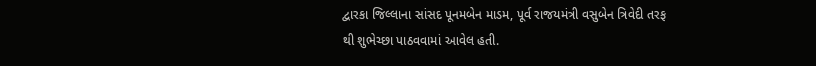દ્વારકા જિલ્લાના સાંસદ પૂનમબેન માડમ, પૂર્વ રાજયમંત્રી વસુબેન ત્રિવેદી તરફ થી શુભેચ્છા પાઠવવામાં આવેલ હતી.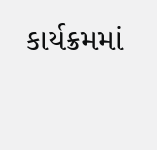કાર્યક્રમમાં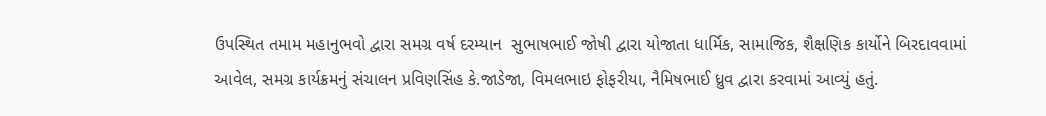ઉપસ્થિત તમામ મહાનુભવો દ્વારા સમગ્ર વર્ષ દરમ્યાન  સુભાષભાઈ જોષી દ્વારા યોજાતા ધાર્મિક, સામાજિક, શૈક્ષણિક કાર્યોને બિરદાવવામાં આવેલ, સમગ્ર કાર્યક્રમનું સંચાલન પ્રવિણસિંહ કે.જાડેજા, વિમલભાઇ ફોફરીયા, નૈમિષભાઈ ધ્રુવ દ્વારા કરવામાં આવ્યું હતું.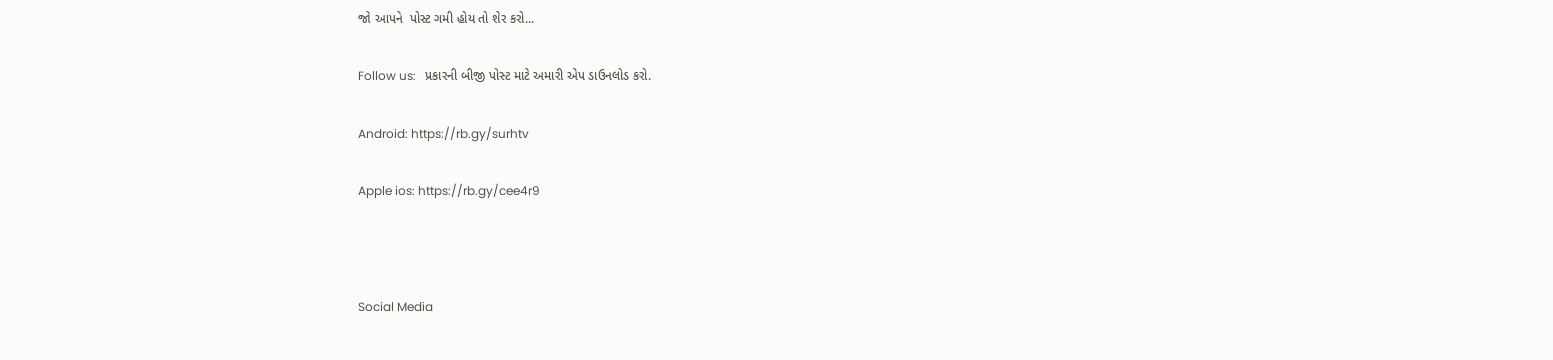જો આપને  પોસ્ટ ગમી હોય તો શેર કરો...

Follow us:   પ્રકારની બીજી પોસ્ટ માટે અમારી એપ ડાઉનલોડ કરો.

Android: https://rb.gy/surhtv

Apple ios: https://rb.gy/cee4r9



Social Media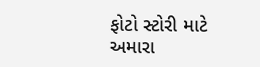ફોટો સ્ટોરી માટે અમારા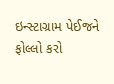ઇન્સ્ટાગ્રામ પેઈજને ફોલ્લો કરો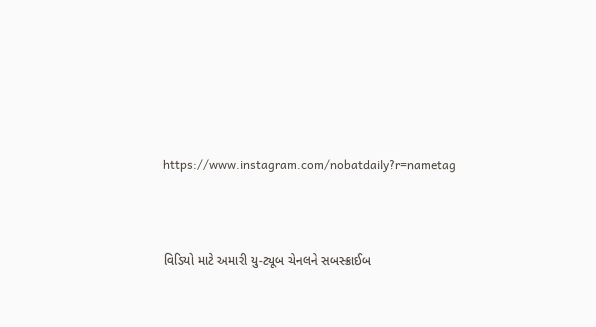https://www.instagram.com/nobatdaily?r=nametag



વિડિયો માટે અમારી યુ-ટ્યૂબ ચેનલને સબસ્ક્રાઈબ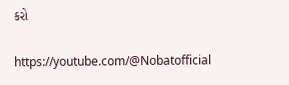કરો

https://youtube.com/@Nobatofficial